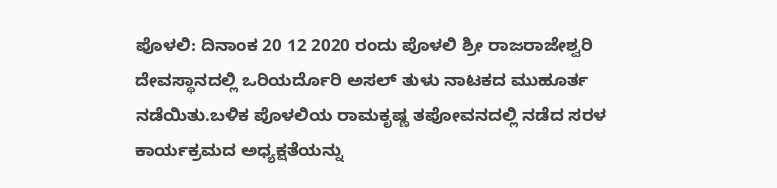ಪೊಳಲಿ: ದಿನಾಂಕ 20 12 2020 ರಂದು ಪೊಳಲಿ ಶ್ರೀ ರಾಜರಾಜೇಶ್ವರಿ ದೇವಸ್ಥಾನದಲ್ಲಿ ಒರಿಯರ್ದೊರಿ ಅಸಲ್ ತುಳು ನಾಟಕದ ಮುಹೂರ್ತ ನಡೆಯಿತು.ಬಳಿಕ ಪೊಳಲಿಯ ರಾಮಕೃಷ್ಣ ತಪೋವನದಲ್ಲಿ ನಡೆದ ಸರಳ ಕಾರ್ಯಕ್ರಮದ ಅಧ್ಯಕ್ಷತೆಯನ್ನು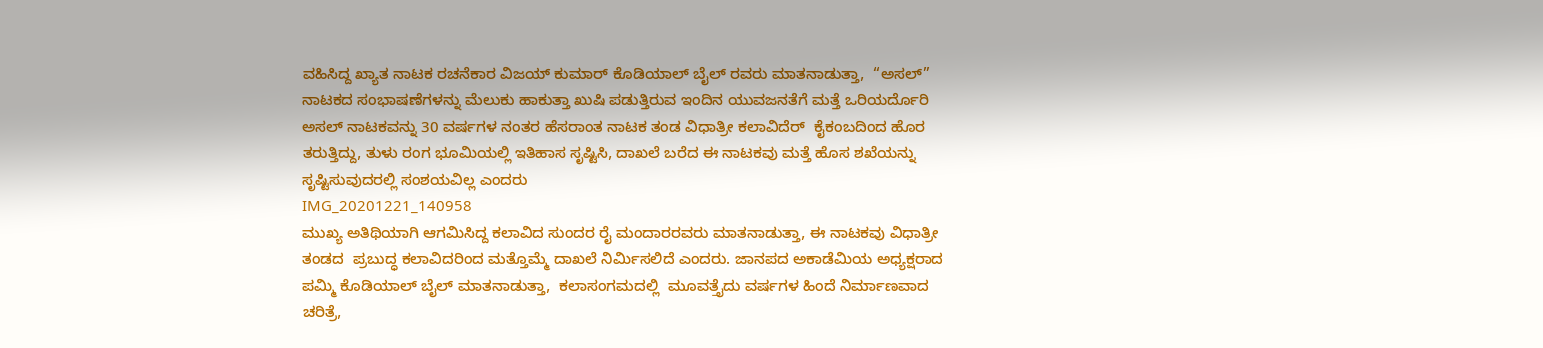ವಹಿಸಿದ್ದ ಖ್ಯಾತ ನಾಟಕ ರಚನೆಕಾರ ವಿಜಯ್ ಕುಮಾರ್ ಕೊಡಿಯಾಲ್ ಬೈಲ್ ರವರು ಮಾತನಾಡುತ್ತಾ,  “ಅಸಲ್” ನಾಟಕದ ಸಂಭಾಷಣೆಗಳನ್ನು ಮೆಲುಕು ಹಾಕುತ್ತಾ ಖುಷಿ ಪಡುತ್ತಿರುವ ಇಂದಿನ ಯುವಜನತೆಗೆ ಮತ್ತೆ ಒರಿಯರ್ದೊರಿ ಅಸಲ್ ನಾಟಕವನ್ನು 30 ವರ್ಷಗಳ ನಂತರ ಹೆಸರಾಂತ ನಾಟಕ ತಂಡ ವಿಧಾತ್ರೀ ಕಲಾವಿದೆರ್  ಕೈಕಂಬದಿಂದ ಹೊರ ತರುತ್ತಿದ್ದು, ತುಳು ರಂಗ ಭೂಮಿಯಲ್ಲಿ ಇತಿಹಾಸ ಸೃಷ್ಟಿಸಿ, ದಾಖಲೆ ಬರೆದ ಈ ನಾಟಕವು ಮತ್ತೆ ಹೊಸ ಶಖೆಯನ್ನು ಸೃಷ್ಟಿಸುವುದರಲ್ಲಿ ಸಂಶಯವಿಲ್ಲ ಎಂದರು
IMG_20201221_140958
ಮುಖ್ಯ ಅತಿಥಿಯಾಗಿ ಆಗಮಿಸಿದ್ದ ಕಲಾವಿದ ಸುಂದರ ರೈ ಮಂದಾರರವರು ಮಾತನಾಡುತ್ತಾ, ಈ ನಾಟಕವು ವಿಧಾತ್ರೀ ತಂಡದ  ಪ್ರಬುದ್ಧ ಕಲಾವಿದರಿಂದ ಮತ್ತೊಮ್ಮೆ ದಾಖಲೆ ನಿರ್ಮಿಸಲಿದೆ ಎಂದರು. ಜಾನಪದ ಅಕಾಡೆಮಿಯ ಅಧ್ಯಕ್ಷರಾದ ಪಮ್ಮಿ ಕೊಡಿಯಾಲ್ ಬೈಲ್ ಮಾತನಾಡುತ್ತಾ,  ಕಲಾಸಂಗಮದಲ್ಲಿ  ಮೂವತ್ತೈದು ವರ್ಷಗಳ ಹಿಂದೆ ನಿರ್ಮಾಣವಾದ ಚರಿತ್ರೆ,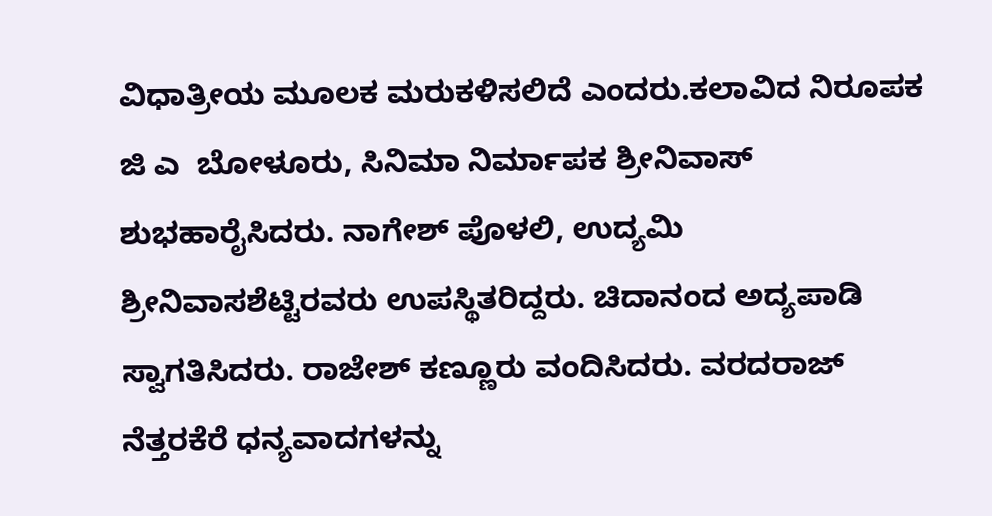ವಿಧಾತ್ರೀಯ ಮೂಲಕ ಮರುಕಳಿಸಲಿದೆ ಎಂದರು.ಕಲಾವಿದ ನಿರೂಪಕ ಜಿ ಎ  ಬೋಳೂರು, ಸಿನಿಮಾ ನಿರ್ಮಾಪಕ ಶ್ರೀನಿವಾಸ್ ಶುಭಹಾರೈಸಿದರು. ನಾಗೇಶ್ ಪೊಳಲಿ, ಉದ್ಯಮಿ ಶ್ರೀನಿವಾಸಶೆಟ್ಟಿರವರು ಉಪಸ್ಥಿತರಿದ್ದರು. ಚಿದಾನಂದ ಅದ್ಯಪಾಡಿ ಸ್ವಾಗತಿಸಿದರು. ರಾಜೇಶ್ ಕಣ್ಣೂರು ವಂದಿಸಿದರು. ವರದರಾಜ್ ನೆತ್ತರಕೆರೆ ಧನ್ಯವಾದಗಳನ್ನು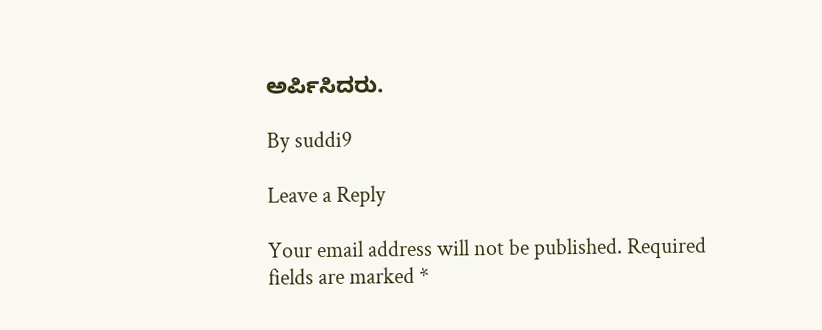ಅರ್ಪಿಸಿದರು.

By suddi9

Leave a Reply

Your email address will not be published. Required fields are marked *